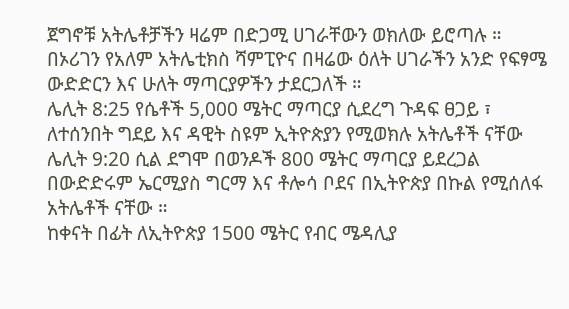ጀግኖቹ አትሌቶቻችን ዛሬም በድጋሚ ሀገራቸውን ወክለው ይሮጣሉ ።
በኦሪገን የአለም አትሌቲክስ ሻምፒዮና በዛሬው ዕለት ሀገራችን አንድ የፍፃሜ ውድድርን እና ሁለት ማጣርያዎችን ታደርጋለች ።
ሌሊት 8:25 የሴቶች 5,000 ሜትር ማጣርያ ሲደረግ ጉዳፍ ፀጋይ ፣ ለተሰንበት ግደይ እና ዳዊት ስዩም ኢትዮጵያን የሚወክሉ አትሌቶች ናቸው
ሌሊት 9:20 ሲል ደግሞ በወንዶች 800 ሜትር ማጣርያ ይደረጋል በውድድሩም ኤርሚያስ ግርማ እና ቶሎሳ ቦደና በኢትዮጵያ በኩል የሚሰለፋ አትሌቶች ናቸው ።
ከቀናት በፊት ለኢትዮጵያ 1500 ሜትር የብር ሜዳሊያ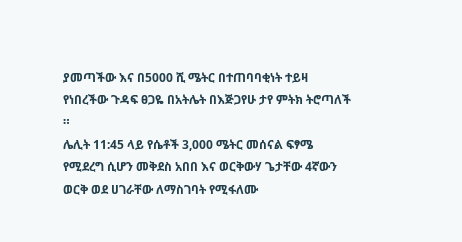ያመጣችው እና በ5000 ሺ ሜትር በተጠባባቂነት ተይዛ የነበረችው ጉዳፍ ፀጋዬ በአትሌት በእጅጋየሁ ታየ ምትክ ትሮጣለች ።
ሌሊት 11:45 ላይ የሴቶች 3,000 ሜትር መሰናል ፍፃሜ የሚደረግ ሲሆን መቅደስ አበበ እና ወርቅውሃ ጌታቸው 4ኛውን ወርቅ ወደ ሀገራቸው ለማስገባት የሚፋለሙ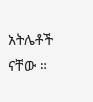አትሌቶች ናቸው ።